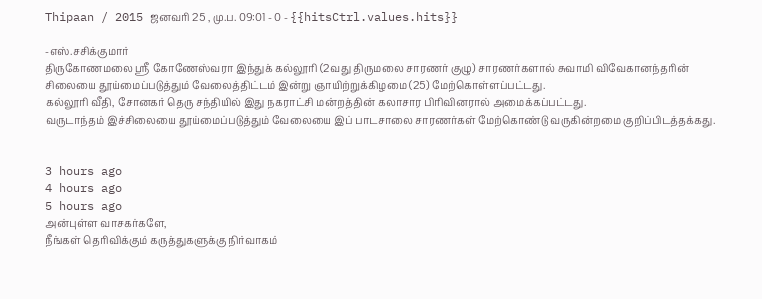Thipaan / 2015 ஜனவரி 25 , மு.ப. 09:01 - 0 - {{hitsCtrl.values.hits}}

-எஸ்.சசிக்குமார்
திருகோணமலை ஸ்ரீ கோணேஸ்வரா இந்துக் கல்லூரி (2வது திருமலை சாரணர் குழு) சாரணர்களால் சுவாமி விவேகானந்தரின் சிலையை தூய்மைப்படுத்தும் வேலைத்திட்டம் இன்று ஞாயிற்றுக்கிழமை (25) மேற்கொள்ளப்பட்டது.
கல்லூரி வீதி, சோனகர் தெரு சந்தியில் இது நகராட்சி மன்றத்தின் கலாசார பிரிவினரால் அமைக்கப்பட்டது.
வருடாந்தம் இச்சிலையை தூய்மைப்படுத்தும் வேலையை இப் பாடசாலை சாரணர்கள் மேற்கொண்டு வருகின்றமை குறிப்பிடத்தக்கது.


3 hours ago
4 hours ago
5 hours ago
அன்புள்ள வாசகர்களே,
நீங்கள் தெரிவிக்கும் கருத்துகளுக்கு நிர்வாகம்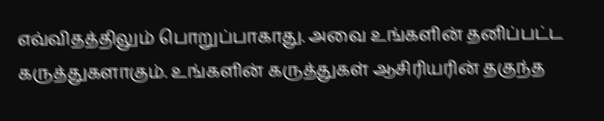எவ்விதத்திலும் பொறுப்பாகாது. அவை உங்களின் தனிப்பட்ட கருத்துகளாகும். உங்களின் கருத்துகள் ஆசிரியரின் தகுந்த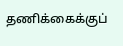தணிக்கைக்குப்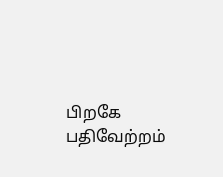பிறகே பதிவேற்றம்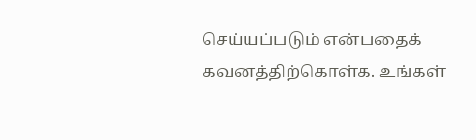செய்யப்படும் என்பதைக் கவனத்திற்கொள்க. உங்கள்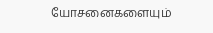யோசனைகளையும்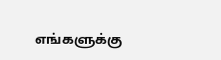எங்களுக்கு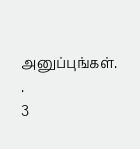அனுப்புங்கள். .
3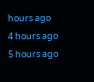hours ago
4 hours ago
5 hours ago